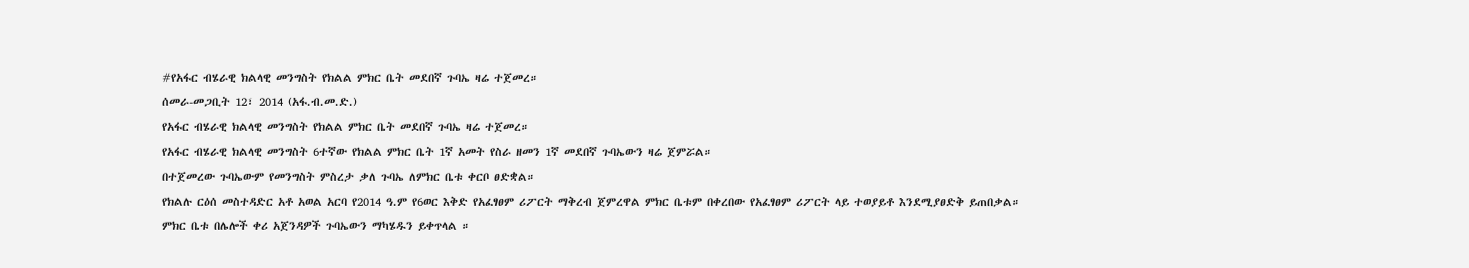#የአፋር ብሄራዊ ክልላዊ መንግስት የክልል ምክር ቤት መደበኛ ጉባኤ ዛሬ ተጀመረ።
ሰመራ-መጋቢት 12፣ 2014 (አፋ.ብ.መ.ድ.)
የአፋር ብሄራዊ ክልላዊ መንግስት የክልል ምክር ቤት መደበኛ ጉባኤ ዛሬ ተጀመረ።
የአፋር ብሄራዊ ክልላዊ መንግስት 6ተኛው የክልል ምክር ቤት 1ኛ አመት የስራ ዘመን 1ኛ መደበኛ ጉባኤውን ዛሬ ጀምሯል።
በተጀመረው ጉባኤውም የመንግስት ምስረታ ቃለ ጉባኤ ለምክር ቤቱ ቀርቦ ፀድቋል።
የክልሉ ርዕሰ መስተዳድር አቶ አወል አርባ የ2014 ዓ.ም የ6ወር እቅድ የአፈፃፀም ሪፖርት ማቅረብ ጀምረዋል ምክር ቤቱም በቀረበው የአፈፃፀም ሪፖርት ላይ ተወያይቶ እንደሚያፀድቅ ይጠበቃል።
ምክር ቤቱ በሌሎች ቀሪ አጀንዳዎች ጉባኤውን ማካሄዱን ይቀጥላል ።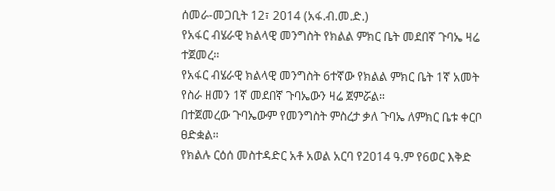ሰመራ-መጋቢት 12፣ 2014 (አፋ.ብ.መ.ድ.)
የአፋር ብሄራዊ ክልላዊ መንግስት የክልል ምክር ቤት መደበኛ ጉባኤ ዛሬ ተጀመረ።
የአፋር ብሄራዊ ክልላዊ መንግስት 6ተኛው የክልል ምክር ቤት 1ኛ አመት የስራ ዘመን 1ኛ መደበኛ ጉባኤውን ዛሬ ጀምሯል።
በተጀመረው ጉባኤውም የመንግስት ምስረታ ቃለ ጉባኤ ለምክር ቤቱ ቀርቦ ፀድቋል።
የክልሉ ርዕሰ መስተዳድር አቶ አወል አርባ የ2014 ዓ.ም የ6ወር እቅድ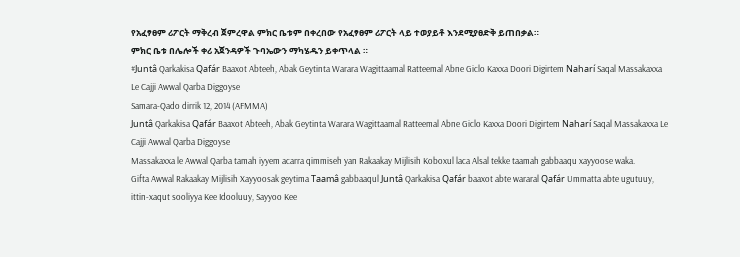የአፈፃፀም ሪፖርት ማቅረብ ጀምረዋል ምክር ቤቱም በቀረበው የአፈፃፀም ሪፖርት ላይ ተወያይቶ እንደሚያፀድቅ ይጠበቃል።
ምክር ቤቱ በሌሎች ቀሪ አጀንዳዎች ጉባኤውን ማካሄዱን ይቀጥላል ።
#Juntâ Qarkakisa Qafár Baaxot Abteeh, Abak Geytinta Warara Wagittaamal Ratteemal Abne Giclo Kaxxa Doori Digirtem Naharí Saqal Massakaxxa Le Cajji Awwal Qarba Diggoyse
Samara-Qado dirrik 12, 2014 (AFMMA)
Juntâ Qarkakisa Qafár Baaxot Abteeh, Abak Geytinta Warara Wagittaamal Ratteemal Abne Giclo Kaxxa Doori Digirtem Naharí Saqal Massakaxxa Le Cajji Awwal Qarba Diggoyse
Massakaxxa le Awwal Qarba tamah iyyem acarra qimmiseh yan Rakaakay Mijlisih Koboxul laca Alsal tekke taamah gabbaaqu xayyoose waka.
Gifta Awwal Rakaakay Mijlisih Xayyoosak geytima Taamâ gabbaaqul Juntâ Qarkakisa Qafár baaxot abte wararal Qafár Ummatta abte ugutuuy, ittin-xaqut sooliyya Kee Idooluuy, Sayyoo Kee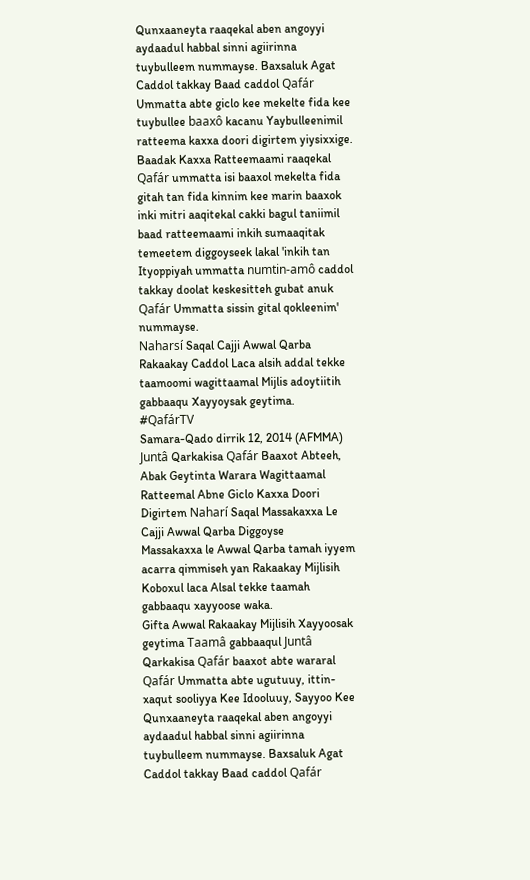Qunxaaneyta raaqekal aben angoyyi aydaadul habbal sinni agiirinna tuybulleem nummayse. Baxsaluk Agat Caddol takkay Baad caddol Qafár Ummatta abte giclo kee mekelte fida kee tuybullee baaxô kacanu Yaybulleenimil ratteema kaxxa doori digirtem yiysixxige.
Baadak Kaxxa Ratteemaami raaqekal Qafár ummatta isi baaxol mekelta fida gitah tan fida kinnim kee marin baaxok inki mitri aaqitekal cakki bagul taniimil baad ratteemaami inkih sumaaqitak temeetem diggoyseek lakal 'inkih tan Ityoppiyah ummatta numtin-amô caddol takkay doolat keskesitteh gubat anuk Qafár Ummatta sissin gital qokleenim' nummayse.
Naharsí Saqal Cajji Awwal Qarba Rakaakay Caddol Laca alsih addal tekke taamoomi wagittaamal Mijlis adoytiitih gabbaaqu Xayyoysak geytima.
#QafárTV
Samara-Qado dirrik 12, 2014 (AFMMA)
Juntâ Qarkakisa Qafár Baaxot Abteeh, Abak Geytinta Warara Wagittaamal Ratteemal Abne Giclo Kaxxa Doori Digirtem Naharí Saqal Massakaxxa Le Cajji Awwal Qarba Diggoyse
Massakaxxa le Awwal Qarba tamah iyyem acarra qimmiseh yan Rakaakay Mijlisih Koboxul laca Alsal tekke taamah gabbaaqu xayyoose waka.
Gifta Awwal Rakaakay Mijlisih Xayyoosak geytima Taamâ gabbaaqul Juntâ Qarkakisa Qafár baaxot abte wararal Qafár Ummatta abte ugutuuy, ittin-xaqut sooliyya Kee Idooluuy, Sayyoo Kee Qunxaaneyta raaqekal aben angoyyi aydaadul habbal sinni agiirinna tuybulleem nummayse. Baxsaluk Agat Caddol takkay Baad caddol Qafár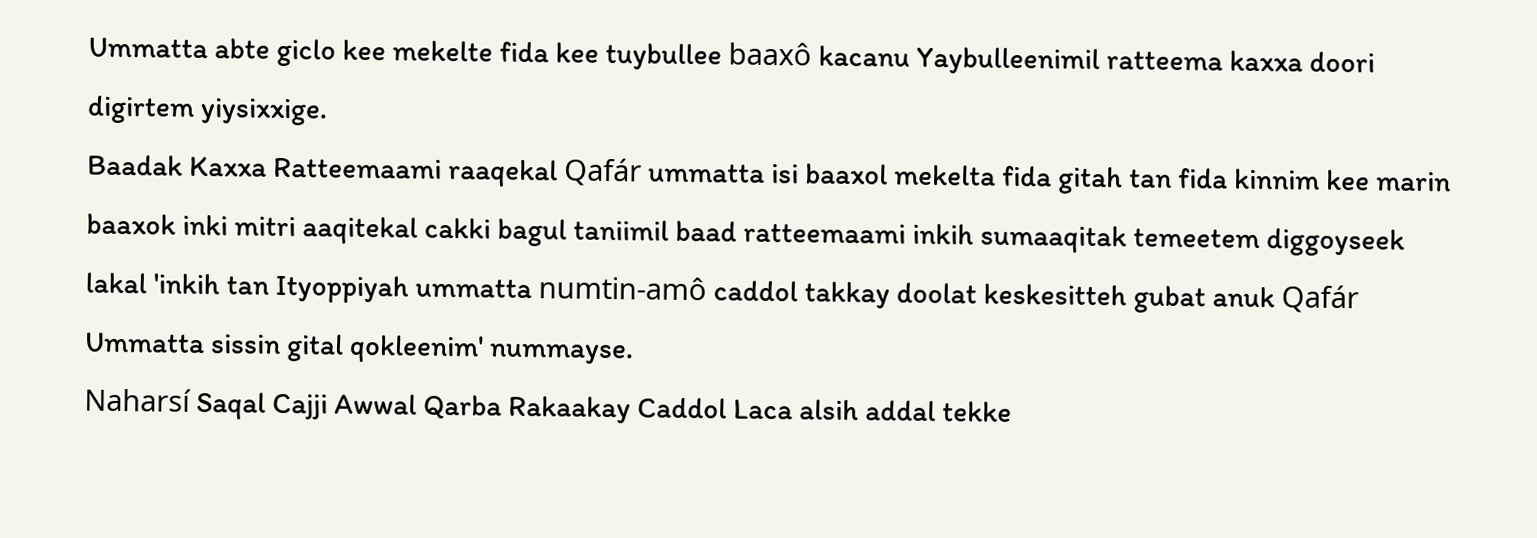Ummatta abte giclo kee mekelte fida kee tuybullee baaxô kacanu Yaybulleenimil ratteema kaxxa doori digirtem yiysixxige.
Baadak Kaxxa Ratteemaami raaqekal Qafár ummatta isi baaxol mekelta fida gitah tan fida kinnim kee marin baaxok inki mitri aaqitekal cakki bagul taniimil baad ratteemaami inkih sumaaqitak temeetem diggoyseek lakal 'inkih tan Ityoppiyah ummatta numtin-amô caddol takkay doolat keskesitteh gubat anuk Qafár Ummatta sissin gital qokleenim' nummayse.
Naharsí Saqal Cajji Awwal Qarba Rakaakay Caddol Laca alsih addal tekke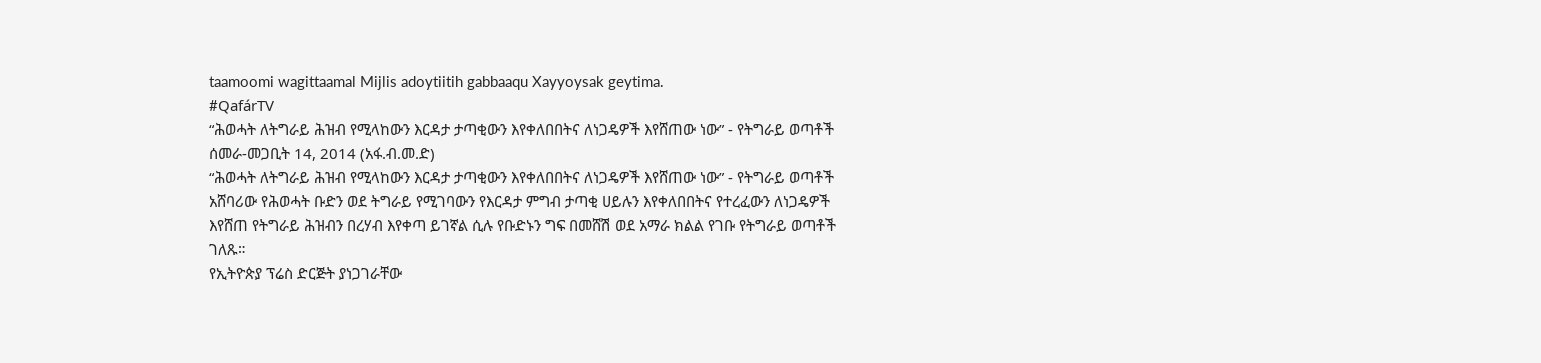taamoomi wagittaamal Mijlis adoytiitih gabbaaqu Xayyoysak geytima.
#QafárTV
“ሕወሓት ለትግራይ ሕዝብ የሚላከውን እርዳታ ታጣቂውን እየቀለበበትና ለነጋዴዎች እየሸጠው ነው” - የትግራይ ወጣቶች
ሰመራ-መጋቢት 14, 2014 (አፋ.ብ.መ.ድ)
“ሕወሓት ለትግራይ ሕዝብ የሚላከውን እርዳታ ታጣቂውን እየቀለበበትና ለነጋዴዎች እየሸጠው ነው” - የትግራይ ወጣቶች
አሸባሪው የሕወሓት ቡድን ወደ ትግራይ የሚገባውን የእርዳታ ምግብ ታጣቂ ሀይሉን እየቀለበበትና የተረፈውን ለነጋዴዎች እየሸጠ የትግራይ ሕዝብን በረሃብ እየቀጣ ይገኛል ሲሉ የቡድኑን ግፍ በመሸሽ ወደ አማራ ክልል የገቡ የትግራይ ወጣቶች ገለጹ።
የኢትዮጵያ ፕሬስ ድርጅት ያነጋገራቸው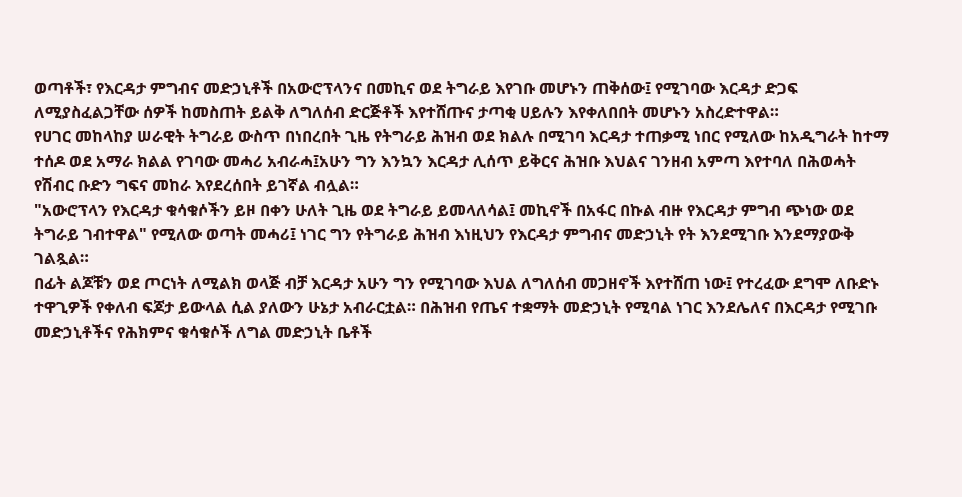ወጣቶች፣ የእርዳታ ምግብና መድኃኒቶች በአውሮፕላንና በመኪና ወደ ትግራይ እየገቡ መሆኑን ጠቅሰው፤ የሚገባው እርዳታ ድጋፍ ለሚያስፈልጋቸው ሰዎች ከመስጠት ይልቅ ለግለሰብ ድርጅቶች እየተሸጡና ታጣቂ ሀይሉን እየቀለበበት መሆኑን አስረድተዋል።
የሀገር መከላከያ ሠራዊት ትግራይ ውስጥ በነበረበት ጊዜ የትግራይ ሕዝብ ወደ ክልሉ በሚገባ እርዳታ ተጠቃሚ ነበር የሚለው ከአዲግራት ከተማ ተሰዶ ወደ አማራ ክልል የገባው መሓሪ አብራሓ፤አሁን ግን እንኳን እርዳታ ሊሰጥ ይቅርና ሕዝቡ እህልና ገንዘብ አምጣ እየተባለ በሕወሓት የሽብር ቡድን ግፍና መከራ እየደረሰበት ይገኛል ብሏል።
"አውሮፕላን የእርዳታ ቁሳቁሶችን ይዞ በቀን ሁለት ጊዜ ወደ ትግራይ ይመላለሳል፤ መኪኖች በአፋር በኩል ብዙ የእርዳታ ምግብ ጭነው ወደ ትግራይ ገብተዋል" የሚለው ወጣት መሓሪ፤ ነገር ግን የትግራይ ሕዝብ እነዚህን የእርዳታ ምግብና መድኃኒት የት እንደሚገቡ እንደማያውቅ ገልጿል።
በፊት ልጆቹን ወደ ጦርነት ለሚልክ ወላጅ ብቻ እርዳታ አሁን ግን የሚገባው እህል ለግለሰብ መጋዘኖች እየተሸጠ ነው፤ የተረፈው ደግሞ ለቡድኑ ተዋጊዎች የቀለብ ፍጆታ ይውላል ሲል ያለውን ሁኔታ አብራርቷል። በሕዝብ የጤና ተቋማት መድኃኒት የሚባል ነገር እንደሌለና በእርዳታ የሚገቡ መድኃኒቶችና የሕክምና ቁሳቁሶች ለግል መድኃኒት ቤቶች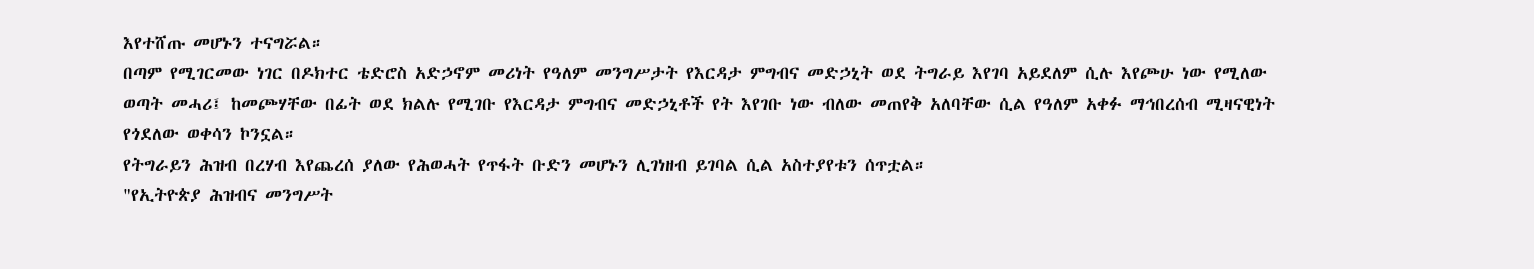እየተሸጡ መሆኑን ተናግሯል።
በጣም የሚገርመው ነገር በዶክተር ቴድሮስ አድኃኖም መሪነት የዓለም መንግሥታት የእርዳታ ምግብና መድኃኒት ወደ ትግራይ እየገባ አይደለም ሲሉ እየጮሁ ነው የሚለው ወጣት መሓሪ፤ ከመጮሃቸው በፊት ወደ ክልሉ የሚገቡ የእርዳታ ምግብና መድኃኒቶች የት እየገቡ ነው ብለው መጠየቅ አለባቸው ሲል የዓለም አቀፉ ማኅበረሰብ ሚዛናዊነት የጎደለው ወቀሳን ኮንኗል።
የትግራይን ሕዝብ በረሃብ እየጨረሰ ያለው የሕወሓት የጥፋት ቡድን መሆኑን ሊገነዘብ ይገባል ሲል አስተያየቱን ሰጥቷል።
"የኢትዮጵያ ሕዝብና መንግሥት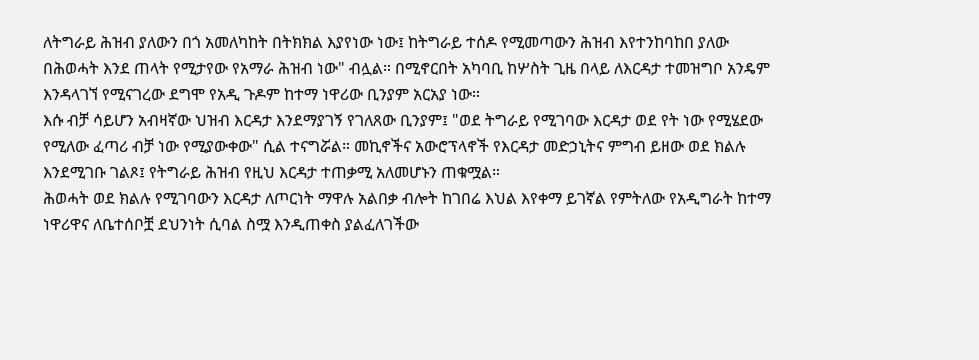ለትግራይ ሕዝብ ያለውን በጎ አመለካከት በትክክል እያየነው ነው፤ ከትግራይ ተሰዶ የሚመጣውን ሕዝብ እየተንከባከበ ያለው በሕወሓት እንደ ጠላት የሚታየው የአማራ ሕዝብ ነው" ብሏል። በሚኖርበት አካባቢ ከሦስት ጊዜ በላይ ለእርዳታ ተመዝግቦ አንዴም እንዳላገኘ የሚናገረው ደግሞ የአዲ ጉዶም ከተማ ነዋሪው ቢንያም አርአያ ነው።
እሱ ብቻ ሳይሆን አብዛኛው ህዝብ እርዳታ እንደማያገኝ የገለጸው ቢንያም፤ "ወደ ትግራይ የሚገባው እርዳታ ወደ የት ነው የሚሄደው የሚለው ፈጣሪ ብቻ ነው የሚያውቀው" ሲል ተናግሯል። መኪኖችና አውሮፕላኖች የእርዳታ መድኃኒትና ምግብ ይዘው ወደ ክልሉ እንደሚገቡ ገልጾ፤ የትግራይ ሕዝብ የዚህ እርዳታ ተጠቃሚ አለመሆኑን ጠቁሟል።
ሕወሓት ወደ ክልሉ የሚገባውን እርዳታ ለጦርነት ማዋሉ አልበቃ ብሎት ከገበሬ እህል እየቀማ ይገኛል የምትለው የአዲግራት ከተማ ነዋሪዋና ለቤተሰቦቿ ደህንነት ሲባል ስሟ እንዲጠቀስ ያልፈለገችው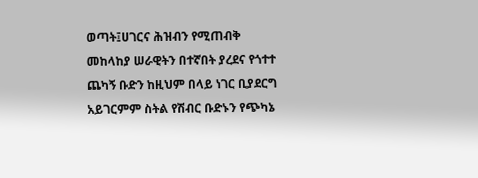ወጣት፤ሀገርና ሕዝብን የሚጠብቅ መከላከያ ሠራዊትን በተኛበት ያረደና የጎተተ ጨካኝ ቡድን ከዚህም በላይ ነገር ቢያደርግ አይገርምም ስትል የሽብር ቡድኑን የጭካኔ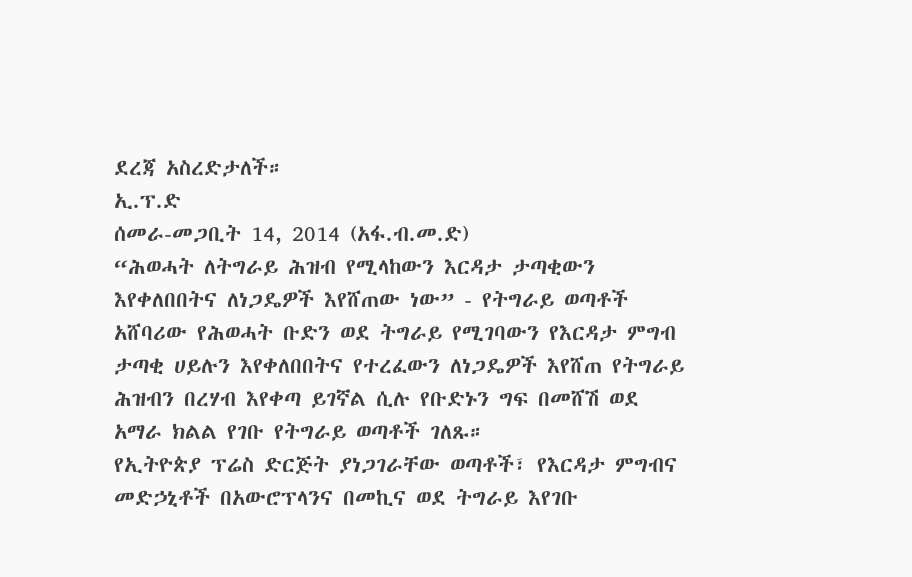ደረጃ አስረድታለች።
ኢ.ፕ.ድ
ሰመራ-መጋቢት 14, 2014 (አፋ.ብ.መ.ድ)
“ሕወሓት ለትግራይ ሕዝብ የሚላከውን እርዳታ ታጣቂውን እየቀለበበትና ለነጋዴዎች እየሸጠው ነው” - የትግራይ ወጣቶች
አሸባሪው የሕወሓት ቡድን ወደ ትግራይ የሚገባውን የእርዳታ ምግብ ታጣቂ ሀይሉን እየቀለበበትና የተረፈውን ለነጋዴዎች እየሸጠ የትግራይ ሕዝብን በረሃብ እየቀጣ ይገኛል ሲሉ የቡድኑን ግፍ በመሸሽ ወደ አማራ ክልል የገቡ የትግራይ ወጣቶች ገለጹ።
የኢትዮጵያ ፕሬስ ድርጅት ያነጋገራቸው ወጣቶች፣ የእርዳታ ምግብና መድኃኒቶች በአውሮፕላንና በመኪና ወደ ትግራይ እየገቡ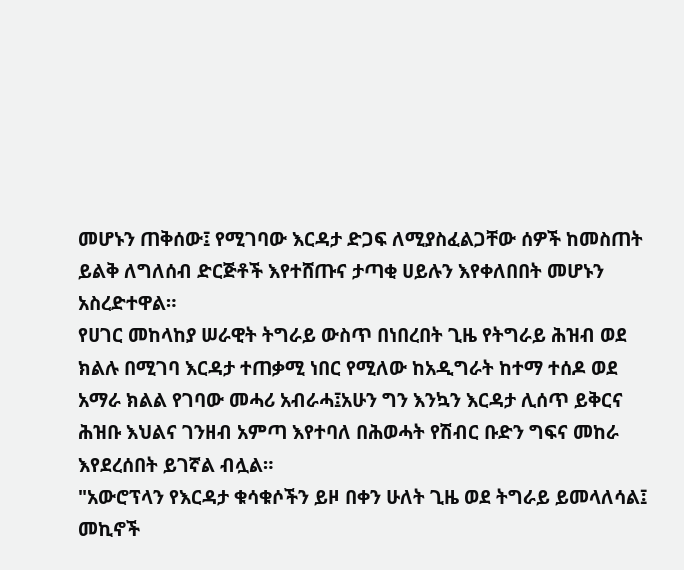መሆኑን ጠቅሰው፤ የሚገባው እርዳታ ድጋፍ ለሚያስፈልጋቸው ሰዎች ከመስጠት ይልቅ ለግለሰብ ድርጅቶች እየተሸጡና ታጣቂ ሀይሉን እየቀለበበት መሆኑን አስረድተዋል።
የሀገር መከላከያ ሠራዊት ትግራይ ውስጥ በነበረበት ጊዜ የትግራይ ሕዝብ ወደ ክልሉ በሚገባ እርዳታ ተጠቃሚ ነበር የሚለው ከአዲግራት ከተማ ተሰዶ ወደ አማራ ክልል የገባው መሓሪ አብራሓ፤አሁን ግን እንኳን እርዳታ ሊሰጥ ይቅርና ሕዝቡ እህልና ገንዘብ አምጣ እየተባለ በሕወሓት የሽብር ቡድን ግፍና መከራ እየደረሰበት ይገኛል ብሏል።
"አውሮፕላን የእርዳታ ቁሳቁሶችን ይዞ በቀን ሁለት ጊዜ ወደ ትግራይ ይመላለሳል፤ መኪኖች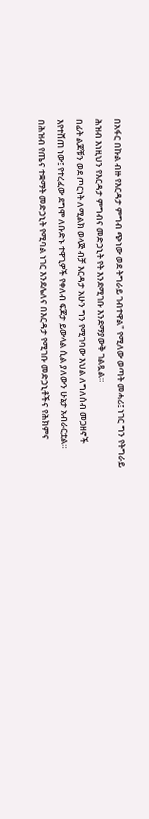በአፋር በኩል ብዙ የእርዳታ ምግብ ጭነው ወደ ትግራይ ገብተዋል" የሚለው ወጣት መሓሪ፤ ነገር ግን የትግራይ ሕዝብ እነዚህን የእርዳታ ምግብና መድኃኒት የት እንደሚገቡ እንደማያውቅ ገልጿል።
በፊት ልጆቹን ወደ ጦርነት ለሚልክ ወላጅ ብቻ እርዳታ አሁን ግን የሚገባው እህል ለግለሰብ መጋዘኖች እየተሸጠ ነው፤ የተረፈው ደግሞ ለቡድኑ ተዋጊዎች የቀለብ ፍጆታ ይውላል ሲል ያለውን ሁኔታ አብራርቷል። በሕዝብ የጤና ተቋማት መድኃኒት የሚባል ነገር እንደሌለና በእርዳታ የሚገቡ መድኃኒቶችና የሕክምና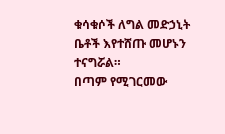ቁሳቁሶች ለግል መድኃኒት ቤቶች እየተሸጡ መሆኑን ተናግሯል።
በጣም የሚገርመው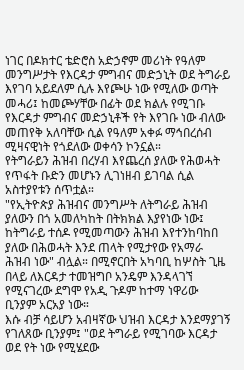ነገር በዶክተር ቴድሮስ አድኃኖም መሪነት የዓለም መንግሥታት የእርዳታ ምግብና መድኃኒት ወደ ትግራይ እየገባ አይደለም ሲሉ እየጮሁ ነው የሚለው ወጣት መሓሪ፤ ከመጮሃቸው በፊት ወደ ክልሉ የሚገቡ የእርዳታ ምግብና መድኃኒቶች የት እየገቡ ነው ብለው መጠየቅ አለባቸው ሲል የዓለም አቀፉ ማኅበረሰብ ሚዛናዊነት የጎደለው ወቀሳን ኮንኗል።
የትግራይን ሕዝብ በረሃብ እየጨረሰ ያለው የሕወሓት የጥፋት ቡድን መሆኑን ሊገነዘብ ይገባል ሲል አስተያየቱን ሰጥቷል።
"የኢትዮጵያ ሕዝብና መንግሥት ለትግራይ ሕዝብ ያለውን በጎ አመለካከት በትክክል እያየነው ነው፤ ከትግራይ ተሰዶ የሚመጣውን ሕዝብ እየተንከባከበ ያለው በሕወሓት እንደ ጠላት የሚታየው የአማራ ሕዝብ ነው" ብሏል። በሚኖርበት አካባቢ ከሦስት ጊዜ በላይ ለእርዳታ ተመዝግቦ አንዴም እንዳላገኘ የሚናገረው ደግሞ የአዲ ጉዶም ከተማ ነዋሪው ቢንያም አርአያ ነው።
እሱ ብቻ ሳይሆን አብዛኛው ህዝብ እርዳታ እንደማያገኝ የገለጸው ቢንያም፤ "ወደ ትግራይ የሚገባው እርዳታ ወደ የት ነው የሚሄደው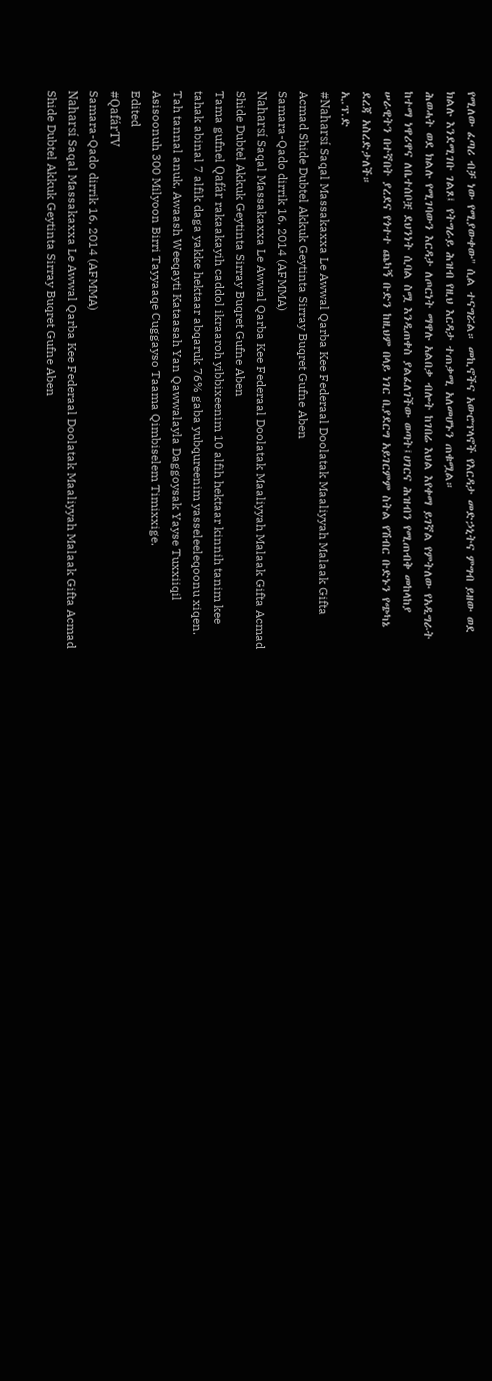የሚለው ፈጣሪ ብቻ ነው የሚያውቀው" ሲል ተናግሯል። መኪኖችና አውሮፕላኖች የእርዳታ መድኃኒትና ምግብ ይዘው ወደ ክልሉ እንደሚገቡ ገልጾ፤ የትግራይ ሕዝብ የዚህ እርዳታ ተጠቃሚ አለመሆኑን ጠቁሟል።
ሕወሓት ወደ ክልሉ የሚገባውን እርዳታ ለጦርነት ማዋሉ አልበቃ ብሎት ከገበሬ እህል እየቀማ ይገኛል የምትለው የአዲግራት ከተማ ነዋሪዋና ለቤተሰቦቿ ደህንነት ሲባል ስሟ እንዲጠቀስ ያልፈለገችው ወጣት፤ሀገርና ሕዝብን የሚጠብቅ መከላከያ ሠራዊትን በተኛበት ያረደና የጎተተ ጨካኝ ቡድን ከዚህም በላይ ነገር ቢያደርግ አይገርምም ስትል የሽብር ቡድኑን የጭካኔ ደረጃ አስረድታለች።
ኢ.ፕ.ድ
#Naharsí Saqal Massakaxxa Le Awwal Qarba Kee Federaal Doolatak Maaliyyah Malaak Gifta Acmad Shide Dubtel Akkuk Geytinta Sirray Buqret Gufne Aben
Samara-Qado dirrik 16, 2014 (AFMMA)
Naharsí Saqal Massakaxxa Le Awwal Qarba Kee Federaal Doolatak Maaliyyah Malaak Gifta Acmad Shide Dubtel Akkuk Geytinta Sirray Buqret Gufne Aben
Tama gufnel Qafár rakaakayih caddol ikraaroh yibbixeenim 10 alfih hektaar kinnih tanim kee tahak abinal 7 alfik daga yakke hektaar abqaruk 76% gaba yubqureenim yasseleeleqoonu xiqen.
Tah tannal anuk, Awaash Weeqayti Kataasah Yan Qawwalayla Daggoysak Yayse Tuxxiiqil Asisoonuh 300 Milyoon Birri Tayyaaqe Cuggayso Taama Qimbiselem Timixxige.
Edited
#QafárTV
Samara-Qado dirrik 16, 2014 (AFMMA)
Naharsí Saqal Massakaxxa Le Awwal Qarba Kee Federaal Doolatak Maaliyyah Malaak Gifta Acmad Shide Dubtel Akkuk Geytinta Sirray Buqret Gufne Aben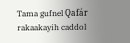Tama gufnel Qafár rakaakayih caddol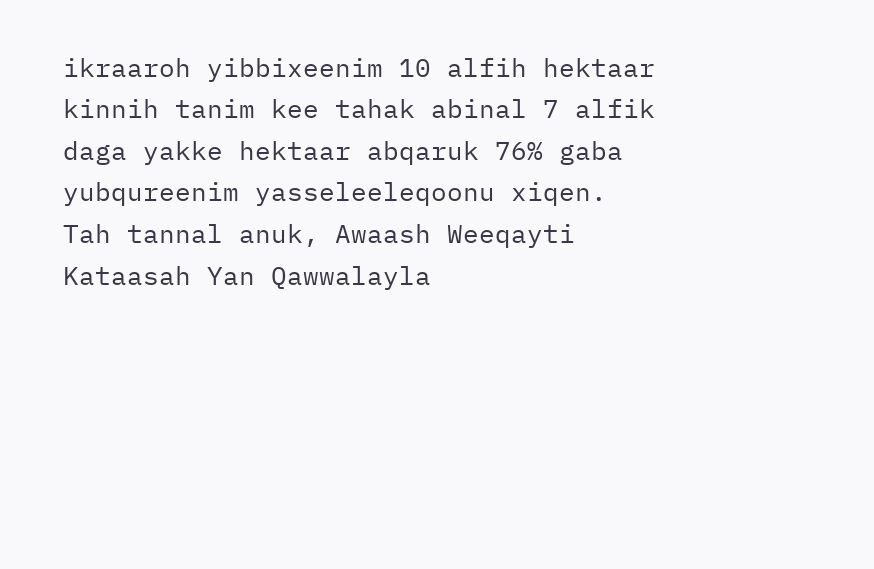ikraaroh yibbixeenim 10 alfih hektaar kinnih tanim kee tahak abinal 7 alfik daga yakke hektaar abqaruk 76% gaba yubqureenim yasseleeleqoonu xiqen.
Tah tannal anuk, Awaash Weeqayti Kataasah Yan Qawwalayla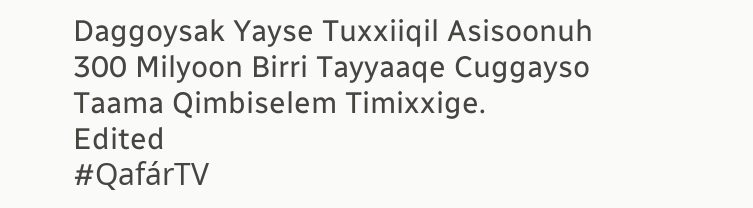Daggoysak Yayse Tuxxiiqil Asisoonuh 300 Milyoon Birri Tayyaaqe Cuggayso Taama Qimbiselem Timixxige.
Edited
#QafárTV